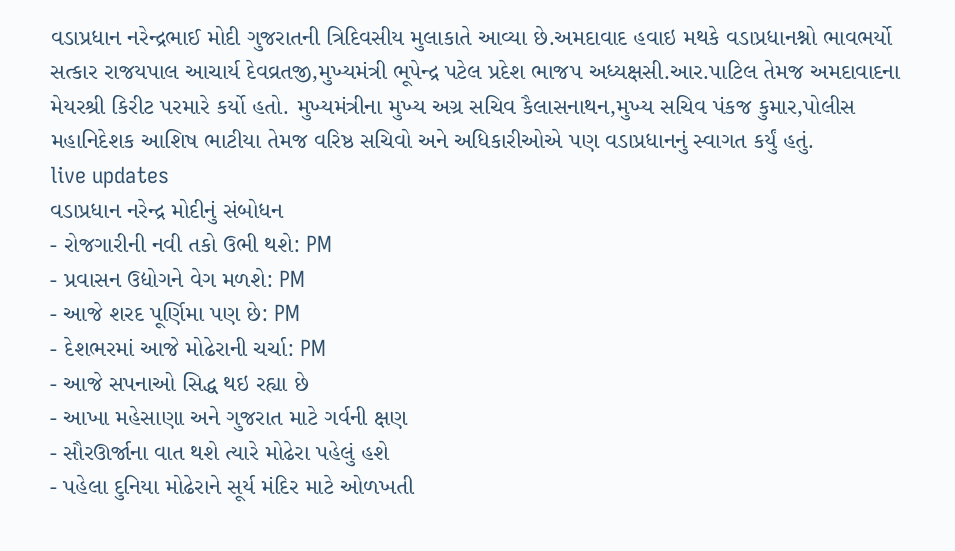વડાપ્રધાન નરેન્દ્રભાઈ મોદી ગુજરાતની ત્રિદિવસીય મુલાકાતે આવ્યા છે.અમદાવાદ હવાઇ મથકે વડાપ્રધાનશ્નો ભાવભર્યો સત્કાર રાજયપાલ આચાર્ય દેવવ્રતજી,મુખ્યમંત્રી ભૂપેન્દ્ર પટેલ પ્રદેશ ભાજપ અધ્યક્ષસી.આર.પાટિલ તેમજ અમદાવાદના મેયરશ્રી કિરીટ પરમારે કર્યો હતો. મુખ્યમંત્રીના મુખ્ય અગ્ર સચિવ કૈલાસનાથન,મુખ્ય સચિવ પંકજ કુમાર,પોલીસ મહાનિદેશક આશિષ ભાટીયા તેમજ વરિષ્ઠ સચિવો અને અધિકારીઓએ પણ વડાપ્રધાનનું સ્વાગત કર્યું હતું.
live updates
વડાપ્રધાન નરેન્દ્ર મોદીનું સંબોધન
- રોજગારીની નવી તકો ઉભી થશે: PM
- પ્રવાસન ઉદ્યોગને વેગ મળશે: PM
- આજે શરદ પૂર્ણિમા પણ છે: PM
- દેશભરમાં આજે મોઢેરાની ચર્ચા: PM
- આજે સપનાઓ સિદ્ધ થઇ રહ્યા છે
- આખા મહેસાણા અને ગુજરાત માટે ગર્વની ક્ષણ
- સૌરઊર્જાના વાત થશે ત્યારે મોઢેરા પહેલું હશે
- પહેલા દુનિયા મોઢેરાને સૂર્ય મંદિર માટે ઓળખતી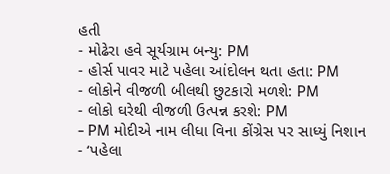હતી
- મોઢેરા હવે સૂર્યગ્રામ બન્યુ: PM
- હોર્સ પાવર માટે પહેલા આંદોલન થતા હતા: PM
- લોકોને વીજળી બીલથી છુટકારો મળશે: PM
- લોકો ઘરેથી વીજળી ઉત્પન્ન કરશે: PM
- PM મોદીએ નામ લીધા વિના કોંગ્રેસ પર સાધ્યું નિશાન
- ‘પહેલા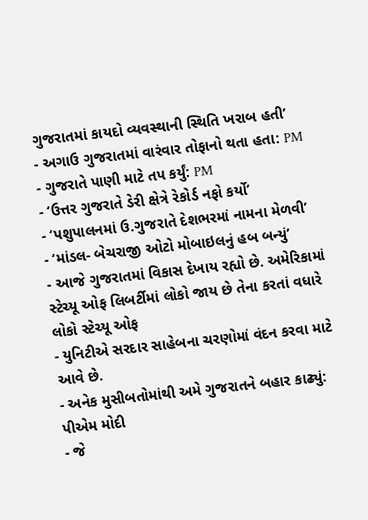ગુજરાતમાં કાયદો વ્યવસ્થાની સ્થિતિ ખરાબ હતી’
- અગાઉ ગુજરાતમાં વારંવાર તોફાનો થતા હતા: PM
- ગુજરાતે પાણી માટે તપ કર્યું: PM
- ‘ઉત્તર ગુજરાતે ડેરી ક્ષેત્રે રેકોર્ડ નફો કર્યો’
- ‘પશુપાલનમાં ઉ.ગુજરાતે દેશભરમાં નામના મેળવી’
- ‘માંડલ- બેચરાજી ઓટો મોબાઇલનું હબ બન્યું’
- આજે ગુજરાતમાં વિકાસ દેખાય રહ્યો છે. અમેરિકામાં સ્ટેચ્યૂ ઓફ લિબર્ટીમાં લોકો જાય છે તેના કરતાં વધારે લોકો સ્ટેચ્યૂ ઓફ
- યુનિટીએ સરદાર સાહેબના ચરણોમાં વંદન કરવા માટે આવે છે.
- અનેક મુસીબતોમાંથી અમે ગુજરાતને બહાર કાઢ્યું: પીએમ મોદી
- જે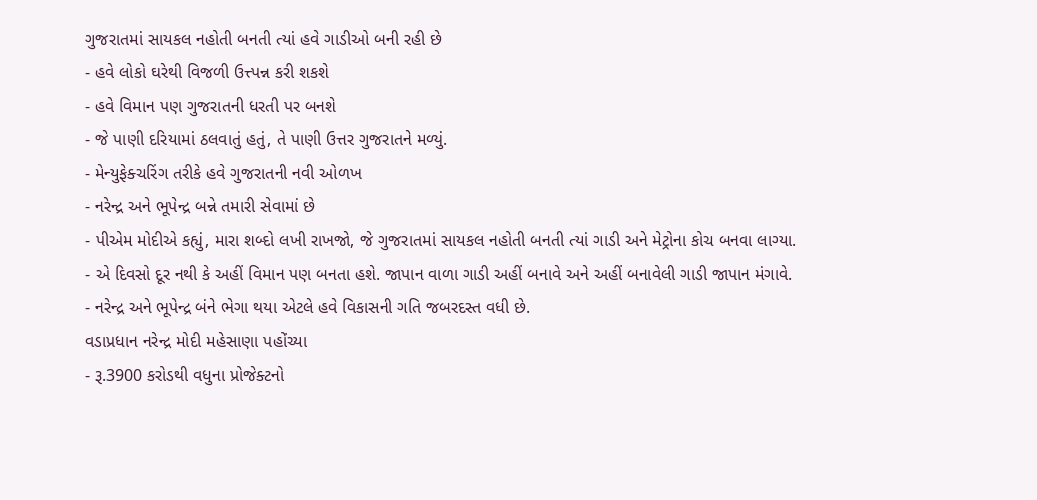ગુજરાતમાં સાયકલ નહોતી બનતી ત્યાં હવે ગાડીઓ બની રહી છે
- હવે લોકો ઘરેથી વિજળી ઉત્ત્પન્ન કરી શકશે
- હવે વિમાન પણ ગુજરાતની ધરતી પર બનશે
- જે પાણી દરિયામાં ઠલવાતું હતું, તે પાણી ઉત્તર ગુજરાતને મળ્યું.
- મેન્યુફેક્ચરિંગ તરીકે હવે ગુજરાતની નવી ઓળખ
- નરેન્દ્ર અને ભૂપેન્દ્ર બન્ને તમારી સેવામાં છે
- પીએમ મોદીએ કહ્યું, મારા શબ્દો લખી રાખજો, જે ગુજરાતમાં સાયકલ નહોતી બનતી ત્યાં ગાડી અને મેટ્રોના કોચ બનવા લાગ્યા.
- એ દિવસો દૂર નથી કે અહીં વિમાન પણ બનતા હશે. જાપાન વાળા ગાડી અહીં બનાવે અને અહીં બનાવેલી ગાડી જાપાન મંગાવે.
- નરેન્દ્ર અને ભૂપેન્દ્ર બંને ભેગા થયા એટલે હવે વિકાસની ગતિ જબરદસ્ત વધી છે.
વડાપ્રધાન નરેન્દ્ર મોદી મહેસાણા પહોંચ્યા
- રૂ.3900 કરોડથી વધુના પ્રોજેક્ટનો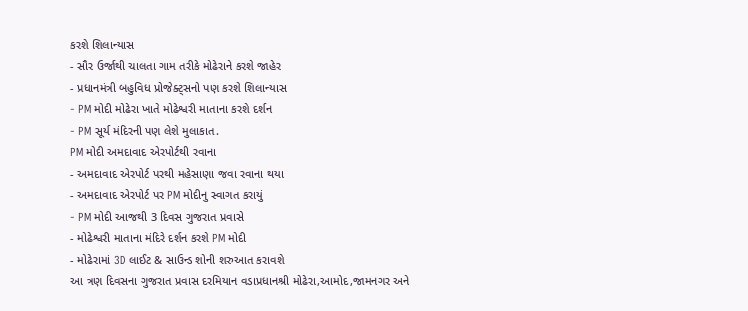કરશે શિલાન્યાસ
- સૌર ઉર્જાથી ચાલતા ગામ તરીકે મોઢેરાને કરશે જાહેર
- પ્રધાનમંત્રી બહુવિધ પ્રોજેક્ટ્સનો પણ કરશે શિલાન્યાસ
- PM મોદી મોઢેરા ખાતે મોઢેશ્વરી માતાના કરશે દર્શન
- PM સૂર્ય મંદિરની પણ લેશે મુલાકાત.
PM મોદી અમદાવાદ એરપોર્ટથી રવાના
- અમદાવાદ એરપોર્ટ પરથી મહેસાણા જવા રવાના થયા
- અમદાવાદ એરપોર્ટ પર PM મોદીનુ સ્વાગત કરાયું
- PM મોદી આજથી 3 દિવસ ગુજરાત પ્રવાસે
- મોઢેશ્વરી માતાના મંદિરે દર્શન કરશે PM મોદી
- મોઢેરામાં 3D લાઈટ & સાઉન્ડ શોની શરુઆત કરાવશે
આ ત્રણ દિવસના ગુજરાત પ્રવાસ દરમિયાન વડાપ્રધાનશ્રી મોઢેરા,આમોદ,જામનગર અને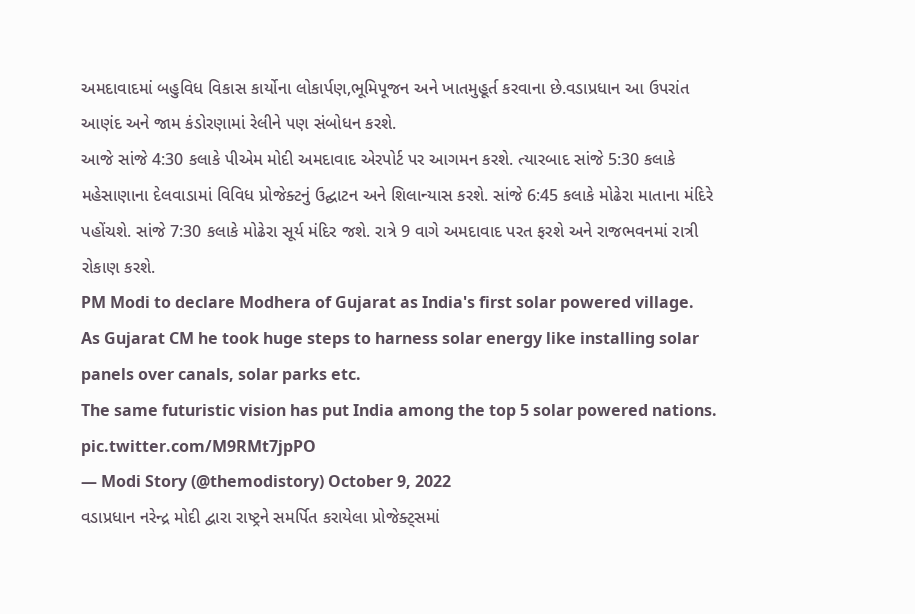અમદાવાદમાં બહુવિધ વિકાસ કાર્યોના લોકાર્પણ,ભૂમિપૂજન અને ખાતમુહૂર્ત કરવાના છે.વડાપ્રધાન આ ઉપરાંત આણંદ અને જામ કંડોરણામાં રેલીને પણ સંબોધન કરશે.
આજે સાંજે 4:30 કલાકે પીએમ મોદી અમદાવાદ એરપોર્ટ પર આગમન કરશે. ત્યારબાદ સાંજે 5:30 કલાકે મહેસાણાના દેલવાડામાં વિવિધ પ્રોજેક્ટનું ઉદ્ઘાટન અને શિલાન્યાસ કરશે. સાંજે 6:45 કલાકે મોઢેરા માતાના મંદિરે પહોંચશે. સાંજે 7:30 કલાકે મોઢેરા સૂર્ય મંદિર જશે. રાત્રે 9 વાગે અમદાવાદ પરત ફરશે અને રાજભવનમાં રાત્રી રોકાણ કરશે.
PM Modi to declare Modhera of Gujarat as India's first solar powered village.
As Gujarat CM he took huge steps to harness solar energy like installing solar panels over canals, solar parks etc.
The same futuristic vision has put India among the top 5 solar powered nations. pic.twitter.com/M9RMt7jpPO
— Modi Story (@themodistory) October 9, 2022
વડાપ્રધાન નરેન્દ્ર મોદી દ્વારા રાષ્ટ્રને સમર્પિત કરાયેલા પ્રોજેક્ટ્સમાં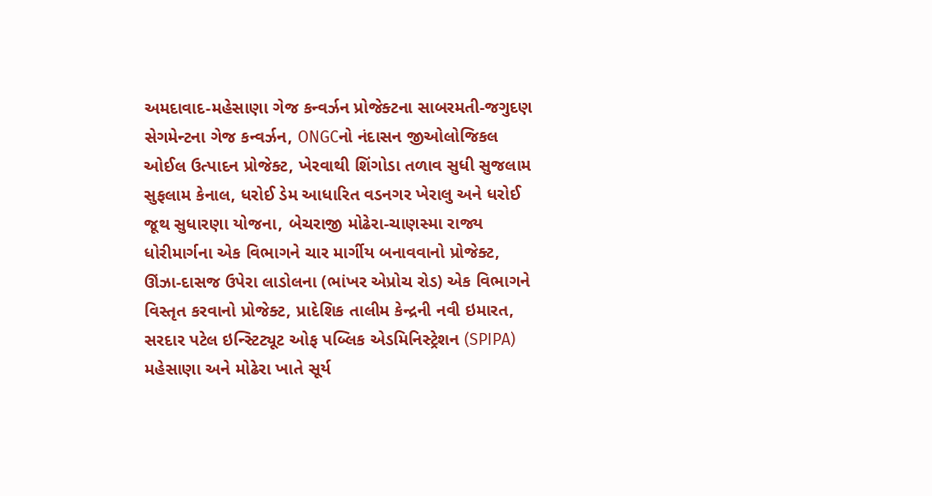અમદાવાદ-મહેસાણા ગેજ કન્વર્ઝન પ્રોજેક્ટના સાબરમતી-જગુદણ સેગમેન્ટના ગેજ કન્વર્ઝન, ONGCનો નંદાસન જીઓલોજિકલ ઓઈલ ઉત્પાદન પ્રોજેક્ટ, ખેરવાથી શિંગોડા તળાવ સુધી સુજલામ સુફલામ કેનાલ, ધરોઈ ડેમ આધારિત વડનગર ખેરાલુ અને ધરોઈ જૂથ સુધારણા યોજના, બેચરાજી મોઢેરા-ચાણસ્મા રાજ્ય ધોરીમાર્ગના એક વિભાગને ચાર માર્ગીય બનાવવાનો પ્રોજેક્ટ, ઊંઝા-દાસજ ઉપેરા લાડોલના (ભાંખર એપ્રોચ રોડ) એક વિભાગને વિસ્તૃત કરવાનો પ્રોજેક્ટ, પ્રાદેશિક તાલીમ કેન્દ્રની નવી ઇમારત, સરદાર પટેલ ઇન્સ્ટિટ્યૂટ ઓફ પબ્લિક એડમિનિસ્ટ્રેશન (SPIPA) મહેસાણા અને મોઢેરા ખાતે સૂર્ય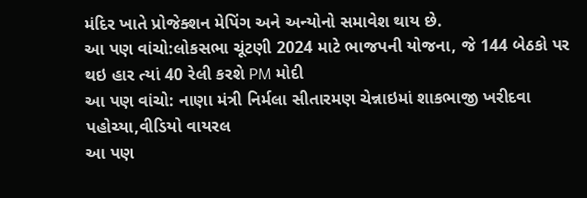મંદિર ખાતે પ્રોજેક્શન મેપિંગ અને અન્યોનો સમાવેશ થાય છે.
આ પણ વાંચો:લોકસભા ચૂંટણી 2024 માટે ભાજપની યોજના, જે 144 બેઠકો પર થઇ હાર ત્યાં 40 રેલી કરશે PM મોદી
આ પણ વાંચો: નાણા મંત્રી નિર્મલા સીતારમણ ચેન્નાઇમાં શાકભાજી ખરીદવા પહોચ્યા,વીડિયો વાયરલ
આ પણ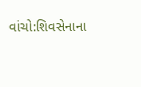વાંચો:શિવસેનાના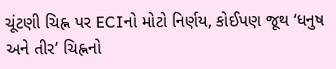ચૂંટણી ચિહ્ન પર ECIનો મોટો નિર્ણય, કોઈપણ જૂથ ‘ધનુષ અને તીર’ ચિહ્નનો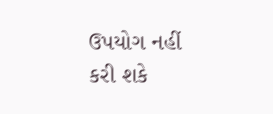ઉપયોગ નહીં કરી શકે